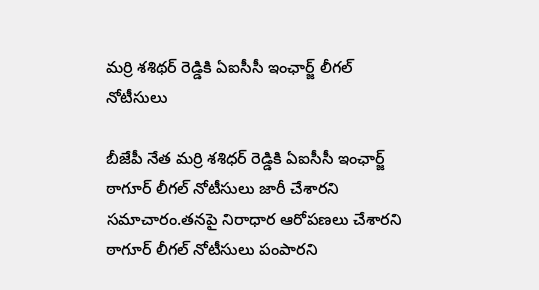మర్రి శశిథర్ రెడ్డికి ఏఐసీసీ ఇంఛార్జ్ లీగల్ నోటీసులు

బీజేపీ నేత మర్రి శశిధర్ రెడ్డికి ఏఐసీసీ ఇంఛార్జ్ ఠాగూర్ లీగల్ నోటీసులు జారీ చేశారని సమాచారం.తనపై నిరాధార ఆరోపణలు చేశారని ఠాగూర్ లీగల్ నోటీసులు పంపారని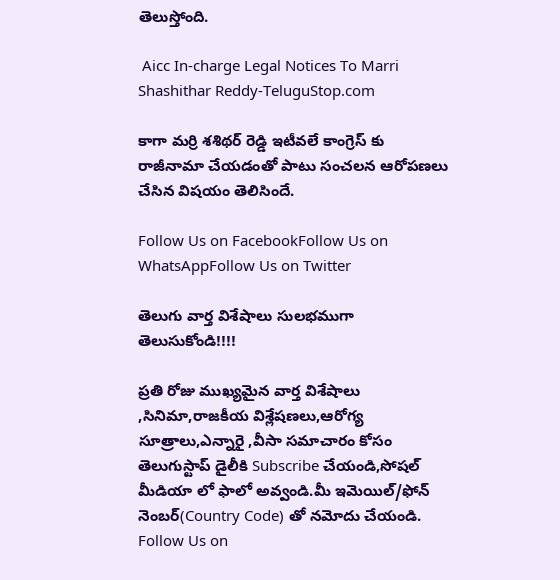తెలుస్తోంది.

 Aicc In-charge Legal Notices To Marri Shashithar Reddy-TeluguStop.com

కాగా మర్రి శశిథర్ రెడ్డి ఇటీవలే కాంగ్రెస్ కు రాజీనామా చేయడంతో పాటు సంచలన ఆరోపణలు చేసిన విషయం తెలిసిందే.

Follow Us on FacebookFollow Us on WhatsAppFollow Us on Twitter

తెలుగు వార్త విశేషాలు సులభముగా తెలుసుకోండి!!!!

ప్రతి రోజు ముఖ్యమైన వార్త విశేషాలు ,సినిమా,రాజకీయ విశ్లేషణలు,ఆరోగ్య సూత్రాలు,ఎన్నారై ,వీసా సమాచారం కోసం తెలుగుస్టాప్ డైలీకి Subscribe చేయండి,సోషల్ మీడియా లో ఫాలో అవ్వండి.మీ ఇమెయిల్/ఫోన్ నెంబర్(Country Code) తో నమోదు చేయండి.
Follow Us on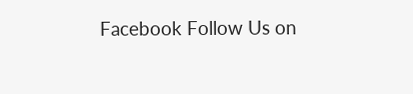Facebook Follow Us on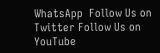WhatsApp  Follow Us on Twitter Follow Us on YouTube